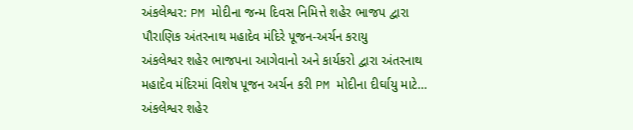અંકલેશ્વર: PM મોદીના જન્મ દિવસ નિમિત્તે શહેર ભાજપ દ્વારા પૌરાણિક અંતરનાથ મહાદેવ મંદિરે પૂજન-અર્ચન કરાયુ
અંકલેશ્વર શહેર ભાજપના આગેવાનો અને કાર્યકરો દ્વારા અંતરનાથ મહાદેવ મંદિરમાં વિશેષ પૂજન અર્ચન કરી PM મોદીના દીર્ઘાયુ માટે…
અંકલેશ્વર શહેર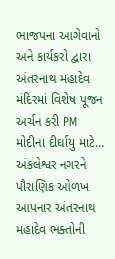ભાજપના આગેવાનો અને કાર્યકરો દ્વારા અંતરનાથ મહાદેવ મંદિરમાં વિશેષ પૂજન અર્ચન કરી PM મોદીના દીર્ઘાયુ માટે…
અંકલેશ્વર નગરને પૌરાણિક ઓળખ આપનાર અંતરનાથ મહાદેવ ભક્તોની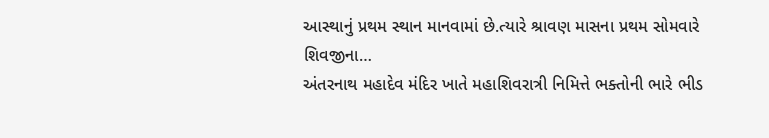આસ્થાનું પ્રથમ સ્થાન માનવામાં છે.ત્યારે શ્રાવણ માસના પ્રથમ સોમવારે શિવજીના…
અંતરનાથ મહાદેવ મંદિર ખાતે મહાશિવરાત્રી નિમિત્તે ભક્તોની ભારે ભીડ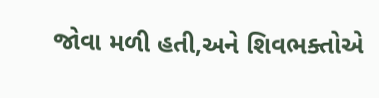જોવા મળી હતી,અને શિવભક્તોએ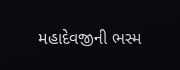મહાદેવજીની ભસ્મ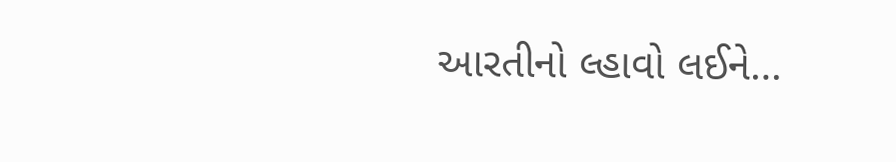આરતીનો લ્હાવો લઈને…